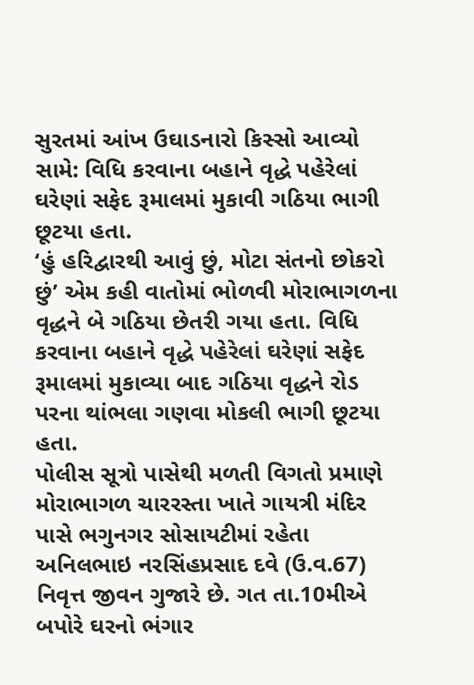સુરતમાં આંખ ઉઘાડનારો કિસ્સો આવ્યો સામે: વિધિ કરવાના બહાને વૃદ્ધે પહેરેલાં ઘરેણાં સફેદ રૂમાલમાં મુકાવી ગઠિયા ભાગી છૂટયા હતા.
‘હું હરિદ્વારથી આવું છું, મોટા સંતનો છોકરો છું’ એમ કહી વાતોમાં ભોળવી મોરાભાગળના વૃદ્ધને બે ગઠિયા છેતરી ગયા હતા. વિધિ કરવાના બહાને વૃદ્ધે પહેરેલાં ઘરેણાં સફેદ રૂમાલમાં મુકાવ્યા બાદ ગઠિયા વૃદ્ધને રોડ પરના થાંભલા ગણવા મોકલી ભાગી છૂટયા હતા.
પોલીસ સૂત્રો પાસેથી મળતી વિગતો પ્રમાણે મોરાભાગળ ચારરસ્તા ખાતે ગાયત્રી મંદિર પાસે ભગુનગર સોસાયટીમાં રહેતા અનિલભાઇ નરસિંહપ્રસાદ દવે (ઉ.વ.67) નિવૃત્ત જીવન ગુજારે છે. ગત તા.10મીએ બપોરે ઘરનો ભંગાર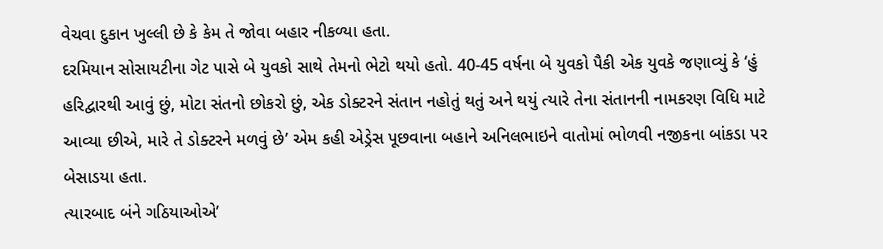વેચવા દુકાન ખુલ્લી છે કે કેમ તે જોવા બહાર નીકળ્યા હતા.
દરમિયાન સોસાયટીના ગેટ પાસે બે યુવકો સાથે તેમનો ભેટો થયો હતો. 40-45 વર્ષના બે યુવકો પૈકી એક યુવકે જણાવ્યું કે ‘હું હરિદ્વારથી આવું છું, મોટા સંતનો છોકરો છું, એક ડોક્ટરને સંતાન નહોતું થતું અને થયું ત્યારે તેના સંતાનની નામકરણ વિધિ માટે આવ્યા છીએ, મારે તે ડોક્ટરને મળવું છે’ એમ કહી એડ્રેસ પૂછવાના બહાને અનિલભાઇને વાતોમાં ભોળવી નજીકના બાંકડા પર બેસાડયા હતા.
ત્યારબાદ બંને ગઠિયાઓએ’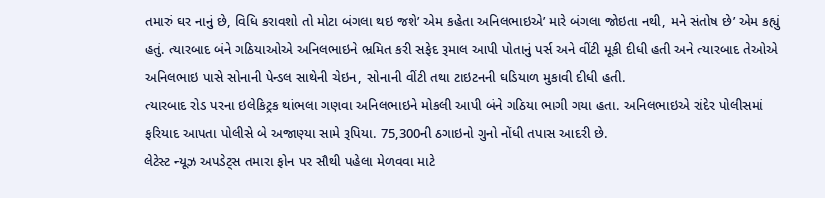તમારું ઘર નાનું છે, વિધિ કરાવશો તો મોટા બંગલા થઇ જશે’ એમ કહેતા અનિલભાઇએ’ મારે બંગલા જોઇતા નથી, મને સંતોષ છે’ એમ કહ્યું હતું. ત્યારબાદ બંને ગઠિયાઓએ અનિલભાઇને ભ્રમિત કરી સફેદ રૂમાલ આપી પોતાનું પર્સ અને વીંટી મૂકી દીધી હતી અને ત્યારબાદ તેઓએ અનિલભાઇ પાસે સોનાની પેન્ડલ સાથેની ચેઇન, સોનાની વીંટી તથા ટાઇટનની ઘડિયાળ મુકાવી દીધી હતી.
ત્યારબાદ રોડ પરના ઇલેકિટ્રક થાંભલા ગણવા અનિલભાઇને મોકલી આપી બંને ગઠિયા ભાગી ગયા હતા. અનિલભાઇએ રાંદેર પોલીસમાં ફરિયાદ આપતા પોલીસે બે અજાણ્યા સામે રૂપિયા. 75,300ની ઠગાઇનો ગુનો નોંધી તપાસ આદરી છે.
લેટેસ્ટ ન્યૂઝ અપડેટ્સ તમારા ફોન પર સૌથી પહેલા મેળવવા માટે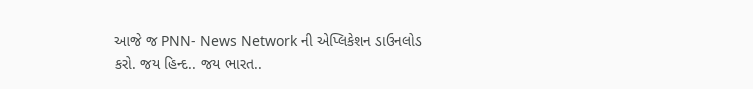આજે જ PNN- News Network ની એપ્લિકેશન ડાઉનલોડ કરો. જય હિન્દ.. જય ભારત..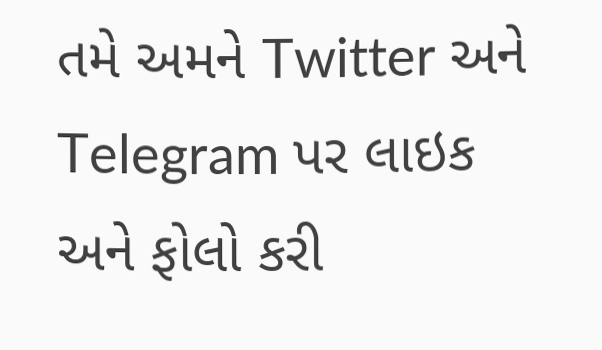તમે અમને Twitter અને Telegram પર લાઇક અને ફોલો કરી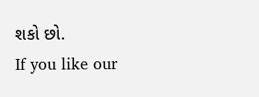શકો છો.
If you like our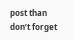post than don’t forget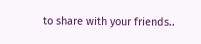to share with your friends..